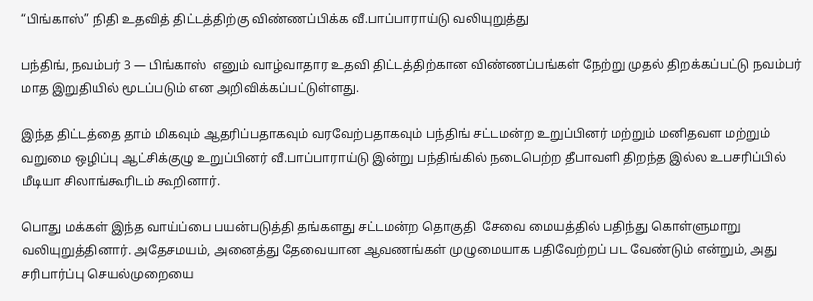“பிங்காஸ்” நிதி உதவித் திட்டத்திற்கு விண்ணப்பிக்க வீ.பாப்பாராய்டு வலியுறுத்து

பந்திங், நவம்பர் 3 — பிங்காஸ்  எனும் வாழ்வாதார உதவி திட்டத்திற்கான விண்ணப்பங்கள் நேற்று முதல் திறக்கப்பட்டு நவம்பர் மாத இறுதியில் மூடப்படும் என அறிவிக்கப்பட்டுள்ளது.

இந்த திட்டத்தை தாம் மிகவும் ஆதரிப்பதாகவும் வரவேற்பதாகவும் பந்திங் சட்டமன்ற உறுப்பினர் மற்றும் மனிதவள மற்றும் வறுமை ஒழிப்பு ஆட்சிக்குழு உறுப்பினர் வீ.பாப்பாராய்டு இன்று பந்திங்கில் நடைபெற்ற தீபாவளி திறந்த இல்ல உபசரிப்பில் மீடியா சிலாங்கூரிடம் கூறினார்.

பொது மக்கள் இந்த வாய்ப்பை பயன்படுத்தி தங்களது சட்டமன்ற தொகுதி  சேவை மையத்தில் பதிந்து கொள்ளுமாறு வலியுறுத்தினார். அதேசமயம், அனைத்து தேவையான ஆவணங்கள் முழுமையாக பதிவேற்றப் பட வேண்டும் என்றும், அது சரிபார்ப்பு செயல்முறையை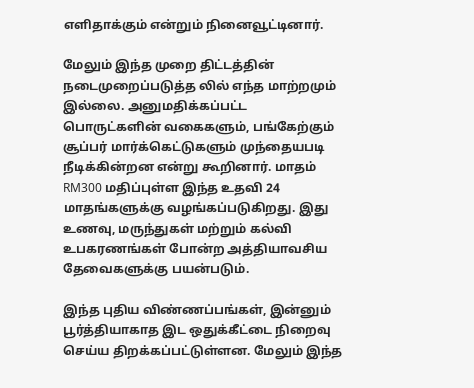எளிதாக்கும் என்றும் நினைவூட்டினார்.

மேலும் இந்த முறை திட்டத்தின் நடைமுறைப்படுத்த லில் எந்த மாற்றமும் இல்லை. அனுமதிக்கப்பட்ட பொருட்களின் வகைகளும், பங்கேற்கும் சூப்பர் மார்க்கெட்டுகளும் முந்தையபடி நீடிக்கின்றன என்று கூறினார். மாதம் RM300 மதிப்புள்ள இந்த உதவி 24 மாதங்களுக்கு வழங்கப்படுகிறது. இது உணவு, மருந்துகள் மற்றும் கல்வி உபகரணங்கள் போன்ற அத்தியாவசிய தேவைகளுக்கு பயன்படும்.

இந்த புதிய விண்ணப்பங்கள், இன்னும் பூர்த்தியாகாத இட ஒதுக்கீட்டை நிறைவு செய்ய திறக்கப்பட்டுள்ளன. மேலும் இந்த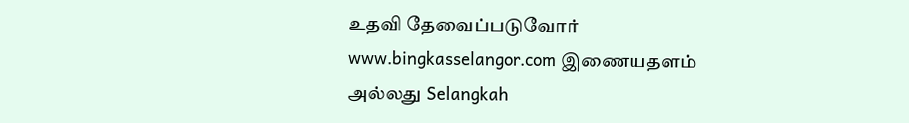உதவி தேவைப்படுவோர் www.bingkasselangor.com இணையதளம் அல்லது Selangkah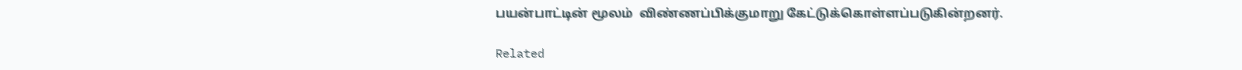பயன்பாட்டின் மூலம்  விண்ணப்பிக்குமாறு கேட்டுக்கொள்ளப்படுகின்றனர்.

Related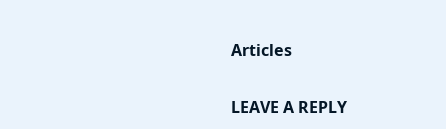Articles

LEAVE A REPLY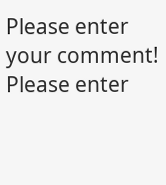Please enter your comment!
Please enter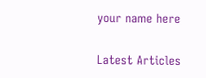your name here

Latest Articles